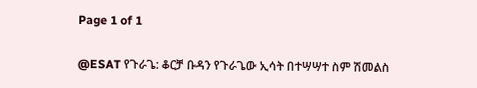Page 1 of 1

@ESAT የጉራጌ: ቆርቻ ቡዳን የጉራጌው ኢሳት በተሣሣተ ስም ሽመልስ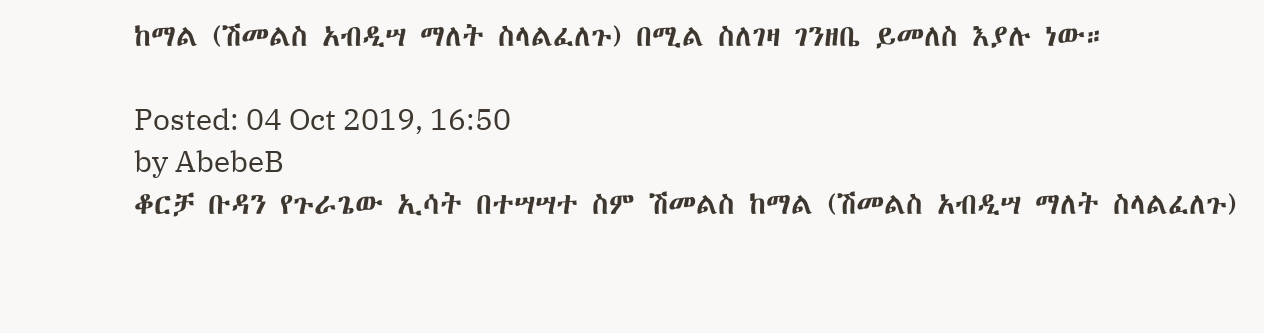ከማል (ሽመልስ አብዲሣ ማለት ስላልፈለጉ) በሚል ስለገዛ ገንዘቤ ይመለስ እያሉ ነው።

Posted: 04 Oct 2019, 16:50
by AbebeB
ቆርቻ ቡዳን የጉራጌው ኢሳት በተሣሣተ ስም ሽመልስ ከማል (ሽመልስ አብዲሣ ማለት ስላልፈለጉ)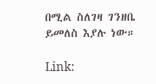በሚል ስለገዛ ገንዘቤ ይመለስ እያሉ ነው።

Link: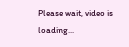Please wait, video is loading...